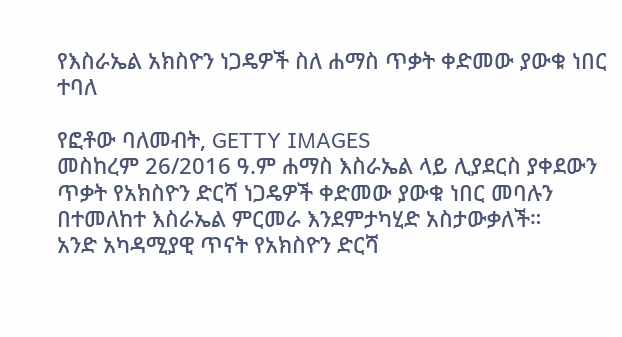የእስራኤል አክስዮን ነጋዴዎች ስለ ሐማስ ጥቃት ቀድመው ያውቁ ነበር ተባለ

የፎቶው ባለመብት, GETTY IMAGES
መስከረም 26/2016 ዓ.ም ሐማስ እስራኤል ላይ ሊያደርስ ያቀደውን ጥቃት የአክስዮን ድርሻ ነጋዴዎች ቀድመው ያውቁ ነበር መባሉን በተመለከተ እስራኤል ምርመራ እንደምታካሂድ አስታውቃለች።
አንድ አካዳሚያዊ ጥናት የአክስዮን ድርሻ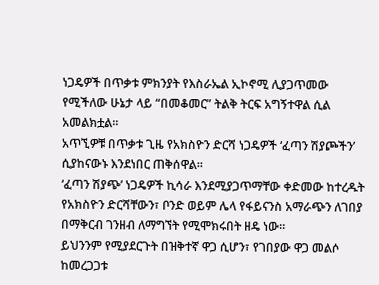ነጋዴዎች በጥቃቱ ምክንያት የእስራኤል ኢኮኖሚ ሊያጋጥመው የሚችለው ሁኔታ ላይ “በመቆመር” ትልቅ ትርፍ አግኝተዋል ሲል አመልክቷል።
አጥኚዎቹ በጥቃቱ ጊዜ የአክስዮን ድርሻ ነጋዴዎች ‘ፈጣን ሽያጮችን’ ሲያከናውኑ እንደነበር ጠቅሰዋል።
‘ፈጣን ሽያጭ’ ነጋዴዎች ኪሳራ እንደሚያጋጥማቸው ቀድመው ከተረዱት የአክስዮን ድርሻቸውን፣ ቦንድ ወይም ሌላ የፋይናንስ አማራጭን ለገበያ በማቅርብ ገንዘብ ለማግኘት የሚሞክሩበት ዘዴ ነው።
ይህንንም የሚያደርጉት በዝቅተኛ ዋጋ ሲሆን፣ የገበያው ዋጋ መልሶ ከመረጋጋቱ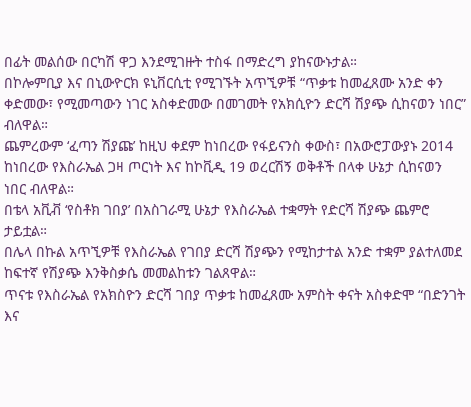በፊት መልሰው በርካሽ ዋጋ እንደሚገዙት ተስፋ በማድረግ ያከናውኑታል።
በኮሎምቢያ እና በኒውዮርክ ዩኒቨርሲቲ የሚገኙት አጥኚዎቹ “ጥቃቱ ከመፈጸሙ አንድ ቀን ቀድመው፣ የሚመጣውን ነገር አስቀድመው በመገመት የአክሲዮን ድርሻ ሽያጭ ሲከናወን ነበር” ብለዋል።
ጨምረውም ‘ፈጣን ሽያጩ’ ከዚህ ቀደም ከነበረው የፋይናንስ ቀውስ፣ በአውሮፓውያኑ 2014 ከነበረው የእስራኤል ጋዛ ጦርነት እና ከኮቪዲ 19 ወረርሽኝ ወቅቶች በላቀ ሁኔታ ሲከናወን ነበር ብለዋል።
በቴላ አቪቭ ‘የስቶክ ገበያ’ በአስገራሚ ሁኔታ የእስራኤል ተቋማት የድርሻ ሽያጭ ጨምሮ ታይቷል።
በሌላ በኩል አጥኚዎቹ የእስራኤል የገበያ ድርሻ ሽያጭን የሚከታተል አንድ ተቋም ያልተለመደ ከፍተኛ የሽያጭ እንቅስቃሴ መመልከቱን ገልጸዋል።
ጥናቱ የእስራኤል የአክስዮን ድርሻ ገበያ ጥቃቱ ከመፈጸሙ አምስት ቀናት አስቀድሞ “በድንገት እና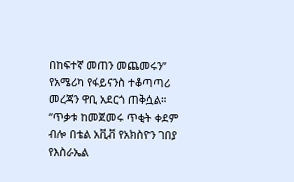በከፍተኛ መጠን መጨመሩን” የአሜሪካ የፋይናንስ ተቆጣጣሪ መረጃን ዋቢ አደርጎ ጠቅሷል።
“ጥቃቱ ከመጀመሩ ጥቂት ቀደም ብሎ በቴል አቪቭ የአክስዮን ገበያ የእስራኤል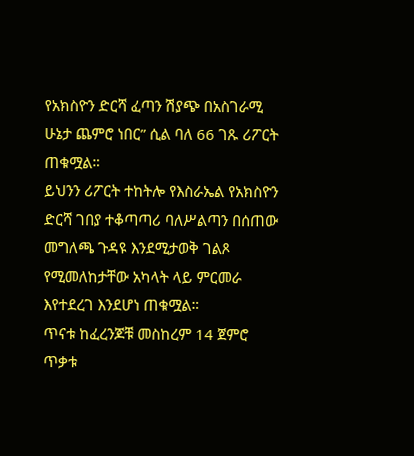የአክስዮን ድርሻ ፈጣን ሽያጭ በአስገራሚ ሁኔታ ጨምሮ ነበር” ሲል ባለ 66 ገጹ ሪፖርት ጠቁሟል።
ይህንን ሪፖርት ተከትሎ የእስራኤል የአክስዮን ድርሻ ገበያ ተቆጣጣሪ ባለሥልጣን በሰጠው መግለጫ ጉዳዩ እንደሚታወቅ ገልጾ የሚመለከታቸው አካላት ላይ ምርመራ እየተደረገ እንደሆነ ጠቁሟል።
ጥናቱ ከፈረንጆቹ መስከረም 14 ጀምሮ ጥቃቱ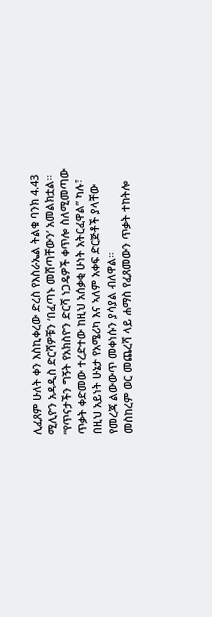ሊፈጸም ሁለት ቀን እስኪቀረው ድረስ የእስራኤል ትልቁ ባንክ 4.43 ሚሊዮን አዳዲስ ድርሻዎቹን ‘በፈጣኑ መሸጣቸውን’ አመልክቷል።
“የጥናታችን ግኝት የአክስዮን ድርሻ ነጋዴዎች ቀጥሎ ስለሚመጣው ጥቃት ቀድመው ተረድተው ከዚህ አሰቃቂ ሁነት አትርፈዋል” ካሉ፣ በዚህ አይነት ሁኔታ የአሜሪካ እና ኣለም አቀፍ ድርጅቶች ያላቸው የመረጃ ልውውጥ መቀነሱን ያሳያል ብለዋል።
መስከረም ወር መጨረሻ ላይ ሐማስ የፈጸመውን ጥቃት ተከትሎ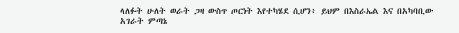ላለፉት ሁለት ወራት ጋዛ ውስጥ ጦርነት እየተካሄደ ሲሆን፥ ይህም በእስራኤል እና በአካባቢው አገራት ምጣኔ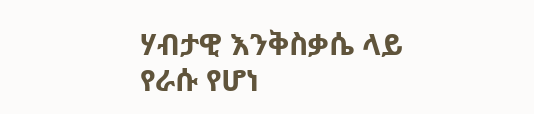ሃብታዊ እንቅስቃሴ ላይ የራሱ የሆነ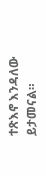ተጽእኖ እንዳለው ይታመናል።